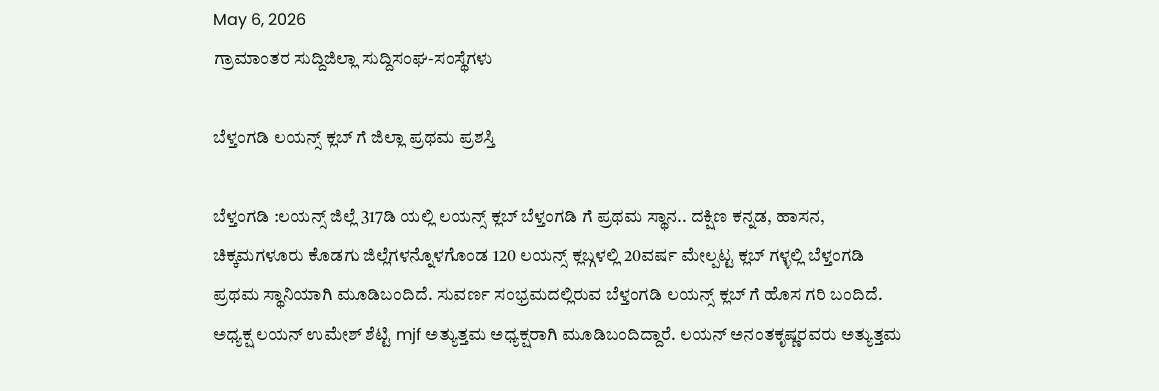May 6, 2026
ಗ್ರಾಮಾಂತರ ಸುದ್ದಿಜಿಲ್ಲಾ ಸುದ್ದಿಸಂಘ-ಸಂಸ್ಥೆಗಳು

ಬೆಳ್ತಂಗಡಿ ಲಯನ್ಸ್ ಕ್ಲಬ್ ಗೆ ಜಿಲ್ಲಾ ಪ್ರಥಮ ಪ್ರಶಸ್ತಿ

ಬೆಳ್ತಂಗಡಿ :ಲಯನ್ಸ್ ಜಿಲ್ಲೆ 317ಡಿ ಯಲ್ಲಿ ಲಯನ್ಸ್ ಕ್ಲಬ್ ಬೆಳ್ತಂಗಡಿ ಗೆ ಪ್ರಥಮ ಸ್ಥಾನ.. ದಕ್ಷಿಣ ಕನ್ನಡ, ಹಾಸನ, ಚಿಕ್ಕಮಗಳೂರು ಕೊಡಗು ಜಿಲ್ಲೆಗಳನ್ನೊಳಗೊಂಡ 120 ಲಯನ್ಸ್ ಕ್ಲಬ್ಗಳಲ್ಲಿ 20ವರ್ಷ ಮೇಲ್ಪಟ್ಟ ಕ್ಲಬ್ ಗಳ್ಳಲ್ಲಿ ಬೆಳ್ತಂಗಡಿ ಪ್ರಥಮ ಸ್ಥಾನಿಯಾಗಿ ಮೂಡಿಬಂದಿದೆ. ಸುವರ್ಣ ಸಂಭ್ರಮದಲ್ಲಿರುವ ಬೆಳ್ತಂಗಡಿ ಲಯನ್ಸ್ ಕ್ಲಬ್ ಗೆ ಹೊಸ ಗರಿ ಬಂದಿದೆ. ಅಧ್ಯಕ್ಷ ಲಯನ್ ಉಮೇಶ್ ಶೆಟ್ಟಿ mjf ಅತ್ಯುತ್ತಮ ಅಧ್ಯಕ್ಷರಾಗಿ ಮೂಡಿಬಂದಿದ್ದಾರೆ. ಲಯನ್ ಅನಂತಕೃಷ್ಣರವರು ಅತ್ಯುತ್ತಮ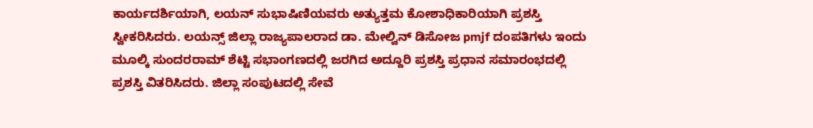ಕಾರ್ಯದರ್ಶಿಯಾಗಿ, ಲಯನ್ ಸುಭಾಷಿಣಿಯವರು ಅತ್ಯುತ್ತಮ ಕೋಶಾಧಿಕಾರಿಯಾಗಿ ಪ್ರಶಸ್ತಿ ಸ್ವೀಕರಿಸಿದರು. ಲಯನ್ಸ್ ಜಿಲ್ಲಾ ರಾಜ್ಯಪಾಲರಾದ ಡಾ. ಮೇಲ್ವಿನ್ ಡಿಸೋಜ pmjf ದಂಪತಿಗಳು ಇಂದು ಮೂಲ್ಕಿ ಸುಂದರರಾಮ್ ಶೆಟ್ಟಿ ಸಭಾಂಗಣದಲ್ಲಿ ಜರಗಿದ ಅದ್ದೂರಿ ಪ್ರಶಸ್ತಿ ಪ್ರಧಾನ ಸಮಾರಂಭದಲ್ಲಿ ಪ್ರಶಸ್ತಿ ವಿತರಿಸಿದರು. ಜಿಲ್ಲಾ ಸಂಪುಟದಲ್ಲಿ ಸೇವೆ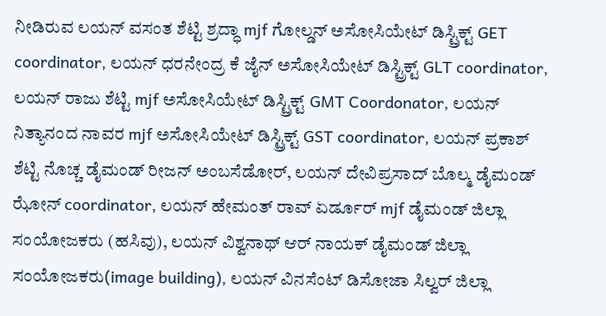ನೀಡಿರುವ ಲಯನ್ ವಸಂತ ಶೆಟ್ಟಿ ಶ್ರದ್ಧಾ mjf ಗೋಲ್ಡನ್ ಅಸೋಸಿಯೇಟ್ ಡಿಸ್ಟ್ರಿಕ್ಟ್ GET coordinator, ಲಯನ್ ಧರನೇಂದ್ರ ಕೆ ಜೈನ್ ಅಸೋಸಿಯೇಟ್ ಡಿಸ್ಟ್ರಿಕ್ಟ್ GLT coordinator, ಲಯನ್ ರಾಜು ಶೆಟ್ಟಿ mjf ಅಸೋಸಿಯೇಟ್ ಡಿಸ್ಟ್ರಿಕ್ಟ್ GMT Coordonator, ಲಯನ್ ನಿತ್ಯಾನಂದ ನಾವರ mjf ಅಸೋಸಿಯೇಟ್ ಡಿಸ್ಟ್ರಿಕ್ಟ್ GST coordinator, ಲಯನ್ ಪ್ರಕಾಶ್ ಶೆಟ್ಟಿ ನೊಚ್ಚ ಡೈಮಂಡ್ ರೀಜನ್ ಅಂಬಸೆಡೋರ್, ಲಯನ್ ದೇವಿಪ್ರಸಾದ್ ಬೊಲ್ಮ ಡೈಮಂಡ್ ಝೋನ್ coordinator, ಲಯನ್ ಹೇಮಂತ್ ರಾವ್ ಏರ್ಡೂರ್ mjf ಡೈಮಂಡ್ ಜಿಲ್ಲಾ ಸಂಯೋಜಕರು (ಹಸಿವು), ಲಯನ್ ವಿಶ್ವನಾಥ್ ಆರ್ ನಾಯಕ್ ಡೈಮಂಡ್ ಜಿಲ್ಲಾ ಸಂಯೋಜಕರು(image building), ಲಯನ್ ವಿನಸೆಂಟ್ ಡಿಸೋಜಾ ಸಿಲ್ವರ್ ಜಿಲ್ಲಾ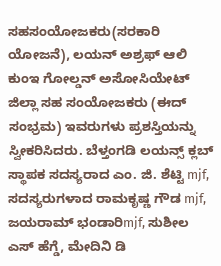ಸಹಸಂಯೋಜಕರು(ಸರಕಾರಿ ಯೋಜನೆ), ಲಯನ್ ಅಶ್ರಫ್ ಆಲಿ ಕುಂಇ ಗೋಲ್ಡನ್ ಅಸೋಸಿಯೇಟ್ ಜಿಲ್ಲಾ ಸಹ ಸಂಯೋಜಕರು (ಈದ್ ಸಂಭ್ರಮ) ಇವರುಗಳು ಪ್ರಶಸ್ತಿಯನ್ನು ಸ್ವೀಕರಿಸಿದರು. ಬೆಳ್ತಂಗಡಿ ಲಯನ್ಸ್ ಕ್ಲಬ್ ಸ್ಥಾಪಕ ಸದಸ್ಯರಾದ ಎಂ. ಜಿ. ಶೆಟ್ಟಿ mjf, ಸದಸ್ಯರುಗಳಾದ ರಾಮಕೃಷ್ಣ ಗೌಡ mjf, ಜಯರಾಮ್ ಭಂಡಾರಿmjf, ಸುಶೀಲ ಎಸ್ ಹೆಗ್ಡೆ, ಮೇದಿನಿ ಡಿ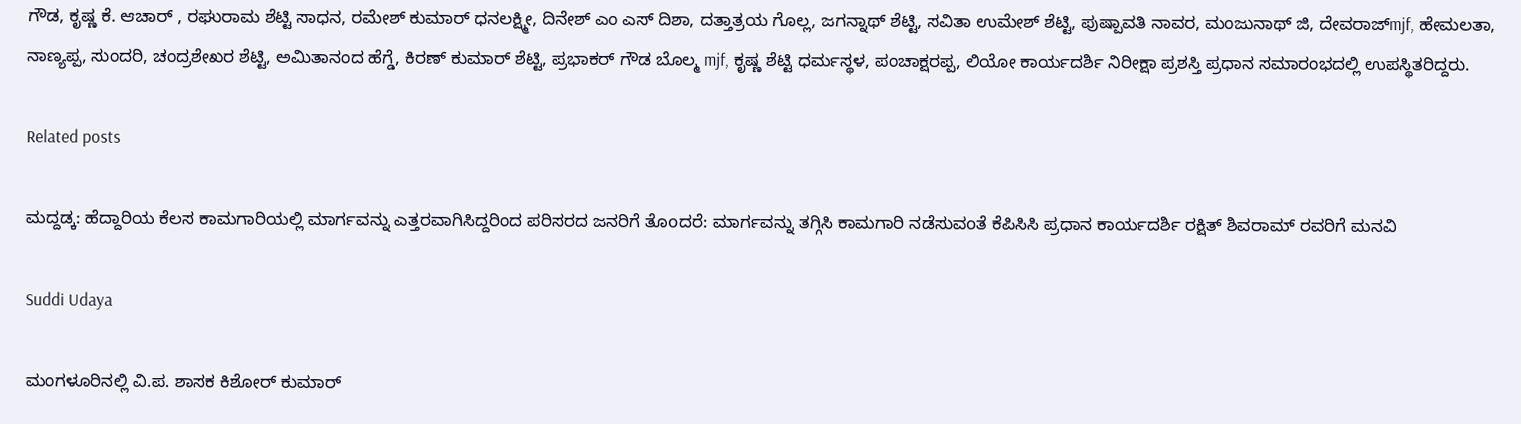ಗೌಡ, ಕೃಷ್ಣ ಕೆ. ಆಚಾರ್ , ರಘುರಾಮ ಶೆಟ್ಟಿ ಸಾಧನ, ರಮೇಶ್ ಕುಮಾರ್ ಧನಲಕ್ಷ್ಮೀ, ದಿನೇಶ್ ಎಂ ಎಸ್ ದಿಶಾ, ದತ್ತಾತ್ರಯ ಗೊಲ್ಲ, ಜಗನ್ನಾಥ್ ಶೆಟ್ಟಿ, ಸವಿತಾ ಉಮೇಶ್ ಶೆಟ್ಟಿ, ಪುಷ್ಪಾವತಿ ನಾವರ, ಮಂಜುನಾಥ್ ಜಿ, ದೇವರಾಜ್mjf, ಹೇಮಲತಾ, ನಾಣ್ಯಪ್ಪ, ಸುಂದರಿ, ಚಂದ್ರಶೇಖರ ಶೆಟ್ಟಿ, ಅಮಿತಾನಂದ ಹೆಗ್ಡೆ, ಕಿರಣ್ ಕುಮಾರ್ ಶೆಟ್ಟಿ, ಪ್ರಭಾಕರ್ ಗೌಡ ಬೊಲ್ಮ mjf, ಕೃಷ್ಣ ಶೆಟ್ಟಿ ಧರ್ಮಸ್ಥಳ, ಪಂಚಾಕ್ಷರಪ್ಪ, ಲಿಯೋ ಕಾರ್ಯದರ್ಶಿ ನಿರೀಕ್ಷಾ ಪ್ರಶಸ್ತಿ ಪ್ರಧಾನ ಸಮಾರಂಭದಲ್ಲಿ ಉಪಸ್ಥಿತರಿದ್ದರು.

Related posts

ಮದ್ದಡ್ಕ: ಹೆದ್ದಾರಿಯ ಕೆಲಸ ಕಾಮಗಾರಿಯಲ್ಲಿ ಮಾರ್ಗವನ್ನು ಎತ್ತರವಾಗಿಸಿದ್ದರಿಂದ ಪರಿಸರದ ಜನರಿಗೆ ತೊoದರೆ: ಮಾರ್ಗವನ್ನು ತಗ್ಗಿಸಿ ಕಾಮಗಾರಿ ನಡೆಸುವoತೆ ಕೆಪಿಸಿಸಿ ಪ್ರಧಾನ ಕಾರ್ಯದರ್ಶಿ ರಕ್ಷಿತ್ ಶಿವರಾಮ್ ರವರಿಗೆ ಮನವಿ

Suddi Udaya

ಮಂಗಳೂರಿನಲ್ಲಿ ವಿ.ಪ. ಶಾಸಕ ಕಿಶೋರ್ ಕುಮಾರ್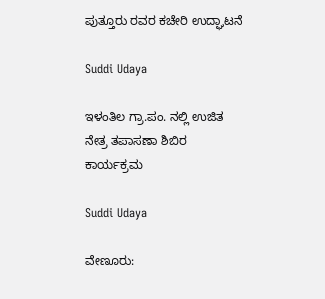ಪುತ್ತೂರು ರವರ ಕಚೇರಿ ಉದ್ಘಾಟನೆ

Suddi Udaya

ಇಳಂತಿಲ ಗ್ರಾ.ಪಂ. ನಲ್ಲಿ ಉಜಿತ ನೇತ್ರ ತಪಾಸಣಾ ಶಿಬಿರ ಕಾರ್ಯಕ್ರಮ

Suddi Udaya

ವೇಣೂರು: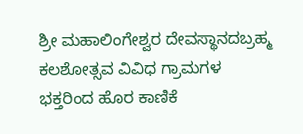ಶ್ರೀ ಮಹಾಲಿಂಗೇಶ್ವರ ದೇವಸ್ಥಾನದಬ್ರಹ್ಮ ಕಲಶೋತ್ಸವ ವಿವಿಧ ಗ್ರಾಮಗಳ ಭಕ್ತರಿಂದ ಹೊರ ಕಾಣಿಕೆ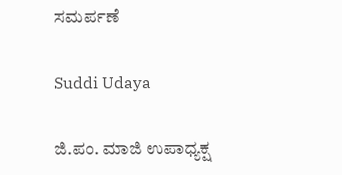ಸಮರ್ಪಣೆ

Suddi Udaya

ಜಿ.ಪಂ. ಮಾಜಿ ಉಪಾಧ್ಯಕ್ಷ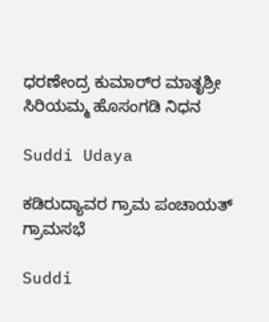ಧರಣೇಂದ್ರ ಕುಮಾರ್‌ರ ಮಾತೃಶ್ರೀ ಸಿರಿಯಮ್ಮ ಹೊಸಂಗಡಿ ನಿಧನ

Suddi Udaya

ಕಡಿರುದ್ಯಾವರ ಗ್ರಾಮ ಪಂಚಾಯತ್ ಗ್ರಾಮಸಭೆ

Suddi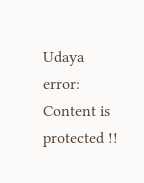Udaya
error: Content is protected !!